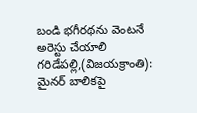బండి భగీరథను వెంటనే అరెస్టు చేయాలి
గరిడేపల్లి,(విజయక్రాంతి): మైనర్ బాలికపై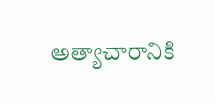అత్యాచారానికి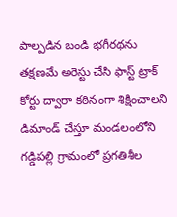పాల్పడిన బండి భగీరథను తక్షణమే అరెస్టు చేసి ఫాస్ట్ ట్రాక్ కోర్టు ద్వారా కఠినంగా శిక్షించాలని డిమాండ్ చేస్తూ మండలంలోని గడ్డిపల్లి గ్రామంలో ప్రగతిశీల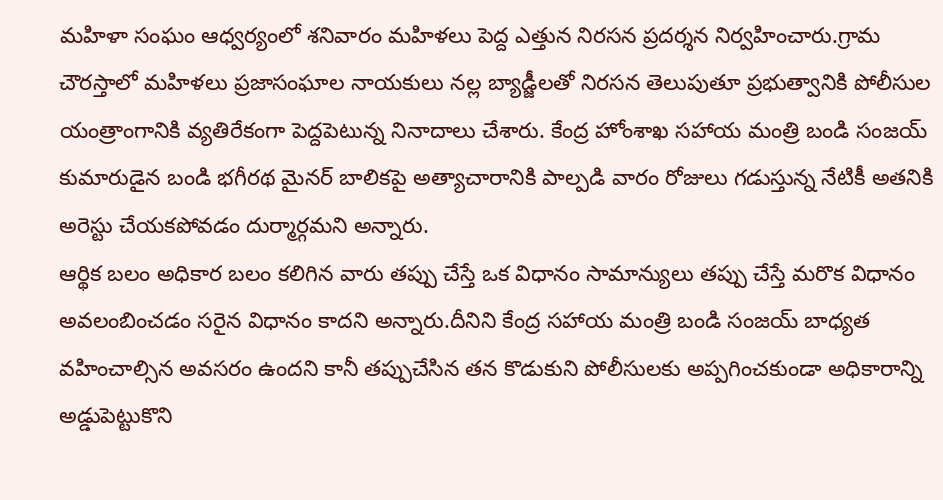మహిళా సంఘం ఆధ్వర్యంలో శనివారం మహిళలు పెద్ద ఎత్తున నిరసన ప్రదర్శన నిర్వహించారు.గ్రామ చౌరస్తాలో మహిళలు ప్రజాసంఘాల నాయకులు నల్ల బ్యాడ్జీలతో నిరసన తెలుపుతూ ప్రభుత్వానికి పోలీసుల యంత్రాంగానికి వ్యతిరేకంగా పెద్దపెటున్న నినాదాలు చేశారు. కేంద్ర హోంశాఖ సహాయ మంత్రి బండి సంజయ్ కుమారుడైన బండి భగీరథ మైనర్ బాలికపై అత్యాచారానికి పాల్పడి వారం రోజులు గడుస్తున్న నేటికీ అతనికి అరెస్టు చేయకపోవడం దుర్మార్గమని అన్నారు.
ఆర్థిక బలం అధికార బలం కలిగిన వారు తప్పు చేస్తే ఒక విధానం సామాన్యులు తప్పు చేస్తే మరొక విధానం అవలంబించడం సరైన విధానం కాదని అన్నారు.దీనిని కేంద్ర సహాయ మంత్రి బండి సంజయ్ బాధ్యత వహించాల్సిన అవసరం ఉందని కానీ తప్పుచేసిన తన కొడుకుని పోలీసులకు అప్పగించకుండా అధికారాన్ని అడ్డుపెట్టుకొని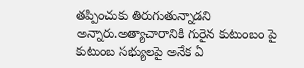తప్పించుకు తిరుగుతున్నాడని అన్నారు.అత్యాచారానికి గురైన కుటుంబం పై కుటుంబ సభ్యులపై అనేక ఏ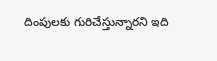దింపులకు గురిచేస్తున్నారని ఇది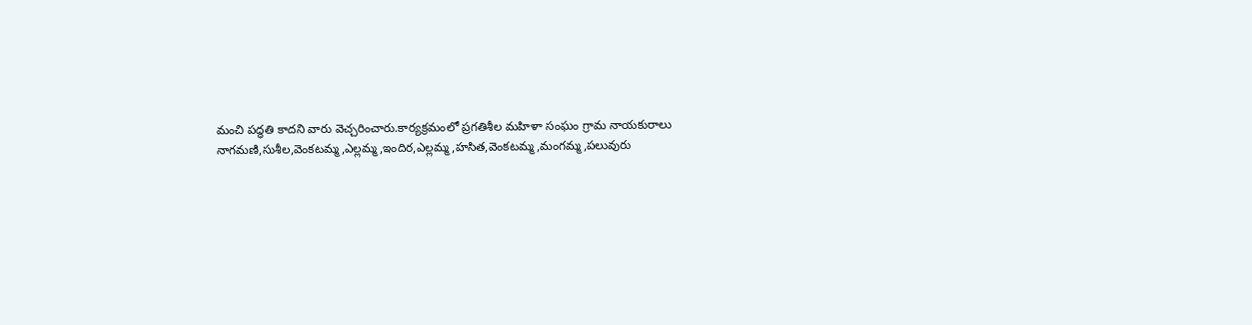మంచి పద్ధతి కాదని వారు వెచ్చరించారు.కార్యక్రమంలో ప్రగతిశీల మహిళా సంఘం గ్రామ నాయకురాలు నాగమణి,సుశీల,వెంకటమ్మ,ఎల్లమ్మ,ఇందిర,ఎల్లమ్మ,హసిత,వెంకటమ్మ,మంగమ్మ,పలువురు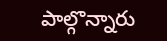పాల్గొన్నారు